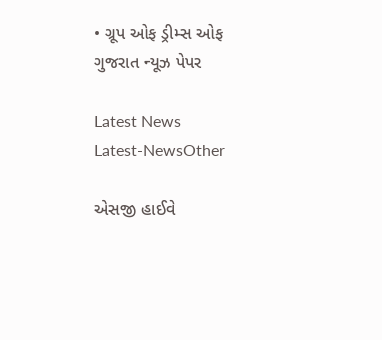• ગ્રૂપ ઓફ ડ્રીમ્સ ઓફ ગુજરાત ન્યૂઝ પેપર

Latest News
Latest-NewsOther

એસજી હાઈવે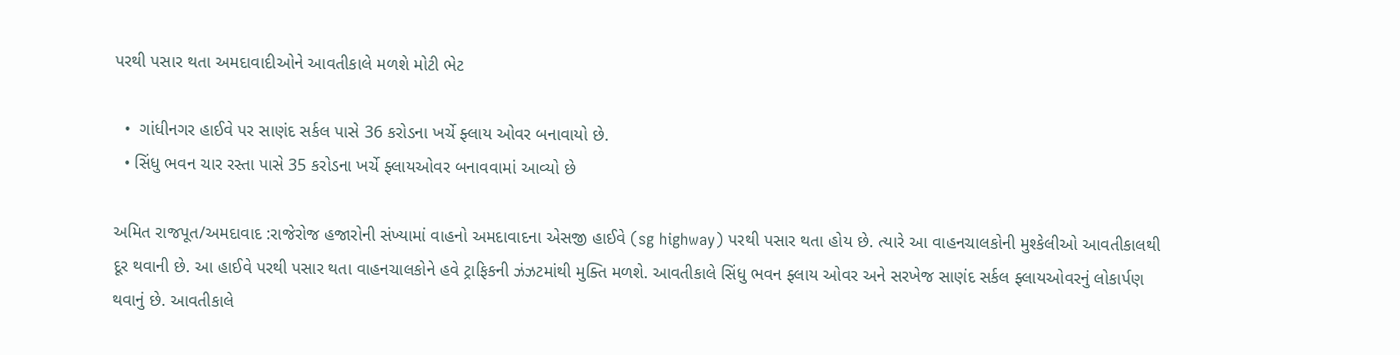પરથી પસાર થતા અમદાવાદીઓને આવતીકાલે મળશે મોટી ભેટ

  •  ગાંધીનગર હાઈવે પર સાણંદ સર્કલ પાસે 36 કરોડના ખર્ચે ફ્લાય ઓવર બનાવાયો છે.
  • સિંધુ ભવન ચાર રસ્તા પાસે 35 કરોડના ખર્ચે ફ્લાયઓવર બનાવવામાં આવ્યો છે

અમિત રાજપૂત/અમદાવાદ :રાજેરોજ હજારોની સંખ્યામાં વાહનો અમદાવાદના એસજી હાઈવે (sg highway) પરથી પસાર થતા હોય છે. ત્યારે આ વાહનચાલકોની મુશ્કેલીઓ આવતીકાલથી દૂર થવાની છે. આ હાઈવે પરથી પસાર થતા વાહનચાલકોને હવે ટ્રાફિકની ઝંઝટમાંથી મુક્તિ મળશે. આવતીકાલે સિંધુ ભવન ફ્લાય ઓવર અને સરખેજ સાણંદ સર્કલ ફ્લાયઓવરનું લોકાર્પણ થવાનું છે. આવતીકાલે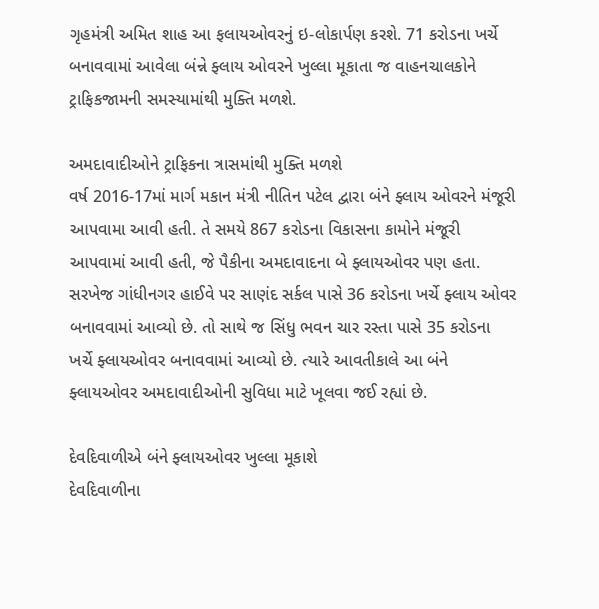ગૃહમંત્રી અમિત શાહ આ ફલાયઓવરનું ઇ-લોકાર્પણ કરશે. 71 કરોડના ખર્ચે બનાવવામાં આવેલા બંન્ને ફ્લાય ઓવરને ખુલ્લા મૂકાતા જ વાહનચાલકોને ટ્રાફિકજામની સમસ્યામાંથી મુક્તિ મળશે.

અમદાવાદીઓને ટ્રાફિકના ત્રાસમાંથી મુક્તિ મળશે
વર્ષ 2016-17માં માર્ગ મકાન મંત્રી નીતિન પટેલ દ્વારા બંને ફ્લાય ઓવરને મંજૂરી આપવામા આવી હતી. તે સમયે 867 કરોડના વિકાસના કામોને મંજૂરી આપવામાં આવી હતી, જે પૈકીના અમદાવાદના બે ફ્લાયઓવર પણ હતા. સરખેજ ગાંધીનગર હાઈવે પર સાણંદ સર્કલ પાસે 36 કરોડના ખર્ચે ફ્લાય ઓવર બનાવવામાં આવ્યો છે. તો સાથે જ સિંધુ ભવન ચાર રસ્તા પાસે 35 કરોડના ખર્ચે ફ્લાયઓવર બનાવવામાં આવ્યો છે. ત્યારે આવતીકાલે આ બંને ફ્લાયઓવર અમદાવાદીઓની સુવિધા માટે ખૂલવા જઈ રહ્યાં છે.

દેવદિવાળીએ બંને ફ્લાયઓવર ખુલ્લા મૂકાશે
દેવદિવાળીના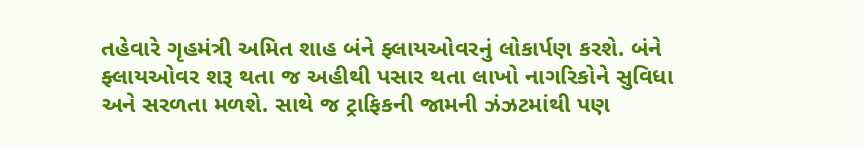તહેવારે ગૃહમંત્રી અમિત શાહ બંને ફ્લાયઓવરનું લોકાર્પણ કરશે. બંને ફ્લાયઓવર શરૂ થતા જ અહીથી પસાર થતા લાખો નાગરિકોને સુવિધા અને સરળતા મળશે. સાથે જ ટ્રાફિકની જામની ઝંઝટમાંથી પણ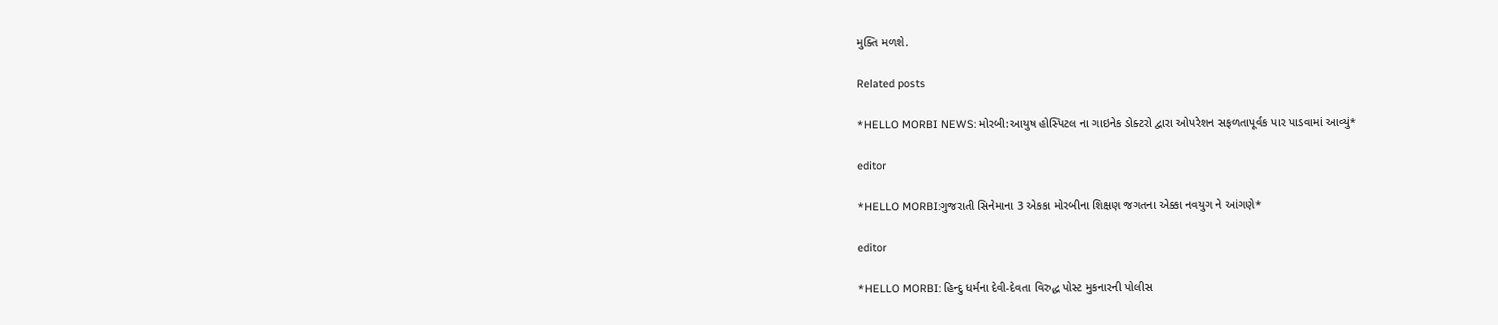મુક્તિ મળશે.

Related posts

*HELLO MORBI NEWS: મોરબી:આયુષ હોસ્પિટલ ના ગાઇનેક ડોક્ટરો દ્વારા ઓપરેશન સફળતાપૂર્વક પાર પાડવામાં આવ્યું*

editor

*HELLO MORBI:ગુજરાતી સિનેમાના 3 એકકા મોરબીના શિક્ષણ જગતના એક્કા નવયુગ ને આંગણે*

editor

*HELLO MORBI: હિન્દુ ધર્મના દેવી-દેવતા વિરુદ્ધ પોસ્ટ મુકનારની પોલીસ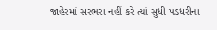જાહેરમાં સરભરા નહીં કરે ત્યાં સુધી પડધરીના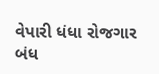વેપારી ધંધા રોજગાર બંધ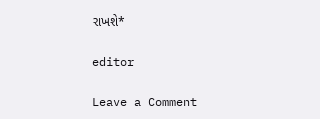રાખશે*

editor

Leave a Comment